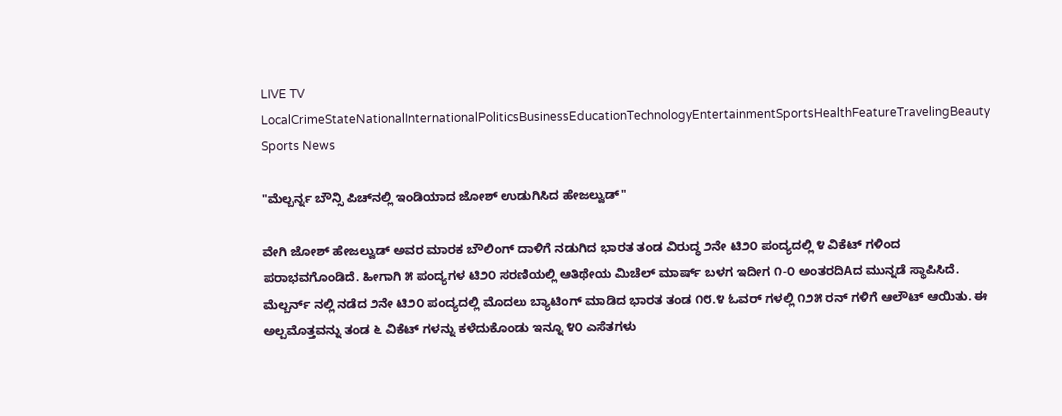LIVE TV LocalCrimeStateNationalInternationalPoliticsBusinessEducationTechnologyEntertainmentSportsHealthFeatureTravelingBeauty
Sports News

"ಮೆಲ್ಬರ್ನ್ನ ಬೌನ್ಸಿ ಪಿಚ್‌ನಲ್ಲಿ ಇಂಡಿಯಾದ ಜೋಶ್ ಉಡುಗಿಸಿದ ಹೇಜಲ್ವುಡ್"

ವೇಗಿ ಜೋಶ್ ಹೇಜಲ್ವುಡ್ ಅವರ ಮಾರಕ ಬೌಲಿಂಗ್ ದಾಳಿಗೆ ನಡುಗಿದ ಭಾರತ ತಂಡ ವಿರುದ್ಧ ೨ನೇ ಟಿ೨೦ ಪಂದ್ಯದಲ್ಲಿ ೪ ವಿಕೆಟ್ ಗಳಿಂದ ಪರಾಭವಗೊಂಡಿದೆ. ಹೀಗಾಗಿ ೫ ಪಂದ್ಯಗಳ ಟಿ೨೦ ಸರಣಿಯಲ್ಲಿ ಆತಿಥೇಯ ಮಿಚೆಲ್ ಮಾರ್ಷ್ ಬಳಗ ಇದೀಗ ೧-೦ ಅಂತರದಿAದ ಮುನ್ನಡೆ ಸ್ಥಾಪಿಸಿದೆ. ಮೆಲ್ಬರ್ನ್ ನಲ್ಲಿ ನಡೆದ ೨ನೇ ಟಿ೨೦ ಪಂದ್ಯದಲ್ಲಿ ಮೊದಲು ಬ್ಯಾಟಿಂಗ್ ಮಾಡಿದ ಭಾರತ ತಂಡ ೧೮.೪ ಓವರ್ ಗಳಲ್ಲಿ ೧೨೫ ರನ್ ಗಳಿಗೆ ಆಲೌಟ್ ಆಯಿತು. ಈ ಅಲ್ಪಮೊತ್ತವನ್ನು ತಂಡ ೬ ವಿಕೆಟ್ ಗಳನ್ನು ಕಳೆದುಕೊಂಡು ಇನ್ನೂ ೪೦ ಎಸೆತಗಳು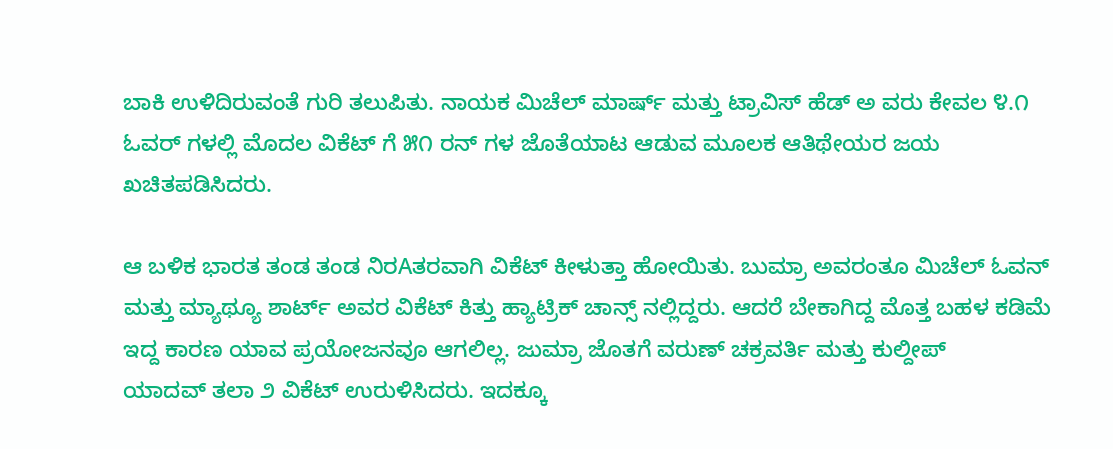ಬಾಕಿ ಉಳಿದಿರುವಂತೆ ಗುರಿ ತಲುಪಿತು. ನಾಯಕ ಮಿಚೆಲ್ ಮಾರ್ಷ್ ಮತ್ತು ಟ್ರಾವಿಸ್ ಹೆಡ್ ಅ ವರು ಕೇವಲ ೪.೧ ಓವರ್ ಗಳಲ್ಲಿ ಮೊದಲ ವಿಕೆಟ್ ಗೆ ೫೧ ರನ್ ಗಳ ಜೊತೆಯಾಟ ಆಡುವ ಮೂಲಕ ಆತಿಥೇಯರ ಜಯ ಖಚಿತಪಡಿಸಿದರು.

ಆ ಬಳಿಕ ಭಾರತ ತಂಡ ತಂಡ ನಿರAತರವಾಗಿ ವಿಕೆಟ್ ಕೀಳುತ್ತಾ ಹೋಯಿತು. ಬುಮ್ರಾ ಅವರಂತೂ ಮಿಚೆಲ್ ಓವನ್ ಮತ್ತು ಮ್ಯಾಥ್ಯೂ ಶಾರ್ಟ್ ಅವರ ವಿಕೆಟ್ ಕಿತ್ತು ಹ್ಯಾಟ್ರಿಕ್ ಚಾನ್ಸ್ ನಲ್ಲಿದ್ದರು. ಆದರೆ ಬೇಕಾಗಿದ್ದ ಮೊತ್ತ ಬಹಳ ಕಡಿಮೆ ಇದ್ದ ಕಾರಣ ಯಾವ ಪ್ರಯೋಜನವೂ ಆಗಲಿಲ್ಲ. ಜುಮ್ರಾ ಜೊತಗೆ ವರುಣ್ ಚಕ್ರವರ್ತಿ ಮತ್ತು ಕುಲ್ದೀಪ್
ಯಾದವ್ ತಲಾ ೨ ವಿಕೆಟ್ ಉರುಳಿಸಿದರು. ಇದಕ್ಕೂ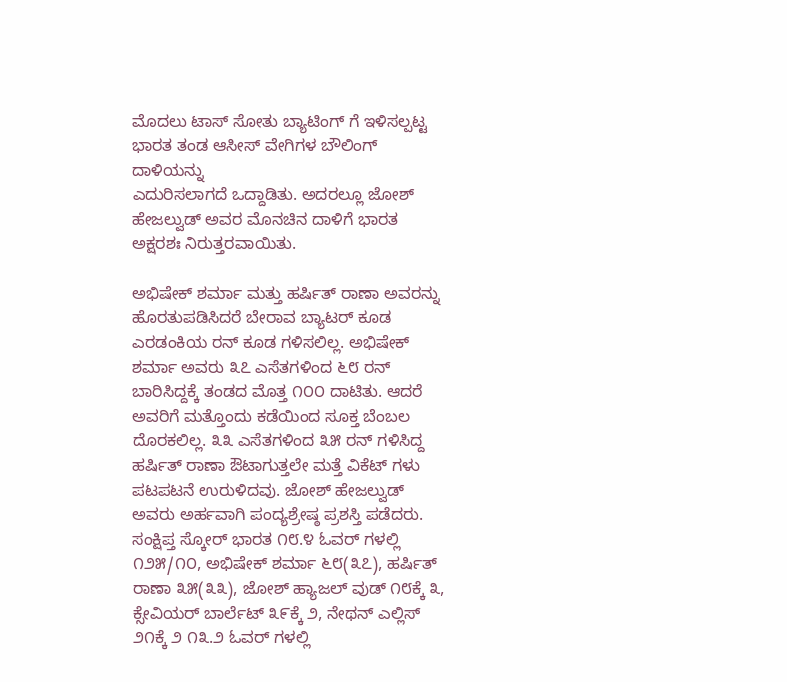ಮೊದಲು ಟಾಸ್ ಸೋತು ಬ್ಯಾಟಿಂಗ್ ಗೆ ಇಳಿಸಲ್ಪಟ್ಟ ಭಾರತ ತಂಡ ಆಸೀಸ್ ವೇಗಿಗಳ ಬೌಲಿಂಗ್ ದಾಳಿಯನ್ನು
ಎದುರಿಸಲಾಗದೆ ಒದ್ದಾಡಿತು. ಅದರಲ್ಲೂ ಜೋಶ್ ಹೇಜಲ್ವುಡ್ ಅವರ ಮೊನಚಿನ ದಾಳಿಗೆ ಭಾರತ ಅಕ್ಷರಶಃ ನಿರುತ್ತರವಾಯಿತು.

ಅಭಿಷೇಕ್ ಶರ್ಮಾ ಮತ್ತು ಹರ್ಷಿತ್ ರಾಣಾ ಅವರನ್ನು ಹೊರತುಪಡಿಸಿದರೆ ಬೇರಾವ ಬ್ಯಾಟರ್ ಕೂಡ ಎರಡಂಕಿಯ ರನ್ ಕೂಡ ಗಳಿಸಲಿಲ್ಲ. ಅಭಿಷೇಕ್ ಶರ್ಮಾ ಅವರು ೩೭ ಎಸೆತಗಳಿಂದ ೬೮ ರನ್ ಬಾರಿಸಿದ್ದಕ್ಕೆ ತಂಡದ ಮೊತ್ತ ೧೦೦ ದಾಟಿತು. ಆದರೆ ಅವರಿಗೆ ಮತ್ತೊಂದು ಕಡೆಯಿಂದ ಸೂಕ್ತ ಬೆಂಬಲ ದೊರಕಲಿಲ್ಲ. ೩೩ ಎಸೆತಗಳಿಂದ ೩೫ ರನ್ ಗಳಿಸಿದ್ದ ಹರ್ಷಿತ್ ರಾಣಾ ಔಟಾಗುತ್ತಲೇ ಮತ್ತೆ ವಿಕೆಟ್ ಗಳು ಪಟಪಟನೆ ಉರುಳಿದವು. ಜೋಶ್ ಹೇಜಲ್ವುಡ್ ಅವರು ಅರ್ಹವಾಗಿ ಪಂದ್ಯಶ್ರೇಷ್ಠ ಪ್ರಶಸ್ತಿ ಪಡೆದರು. ಸಂಕ್ಷಿಪ್ತ ಸ್ಕೋರ್ ಭಾರತ ೧೮.೪ ಓವರ್ ಗಳಲ್ಲಿ ೧೨೫/೧೦, ಅಭಿಷೇಕ್ ಶರ್ಮಾ ೬೮(೩೭), ಹರ್ಷಿತ್ ರಾಣಾ ೩೫(೩೩), ಜೋಶ್ ಹ್ಯಾಜಲ್ ವುಡ್ ೧೮ಕ್ಕೆ ೩, ಕ್ಸೇವಿಯರ್ ಬಾರ್ಲೆಟ್ ೩೯ಕ್ಕೆ ೨, ನೇಥನ್ ಎಲ್ಲಿಸ್ ೨೧ಕ್ಕೆ ೨ ೧೩.೨ ಓವರ್ ಗಳಲ್ಲಿ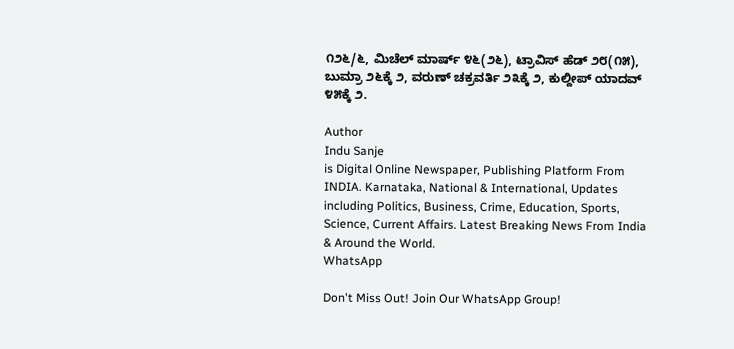೧೨೬/೬, ಮಿಚೆಲ್ ಮಾರ್ಷ್ ೪೬(೨೬), ಟ್ರಾವಿಸ್ ಹೆಡ್ ೨೮(೧೫), ಬುಮ್ರಾ ೨೬ಕ್ಕೆ ೨, ವರುಣ್ ಚಕ್ರವರ್ತಿ ೨೩ಕ್ಕೆ ೨, ಕುಲ್ದೀಪ್ ಯಾದವ್ ೪೫ಕ್ಕೆ ೨.

Author
Indu Sanje
is Digital Online Newspaper, Publishing Platform From INDIA. Karnataka, National & International, Updates including Politics, Business, Crime, Education, Sports, Science, Current Affairs. Latest Breaking News From India & Around the World.
WhatsApp

Don't Miss Out! Join Our WhatsApp Group!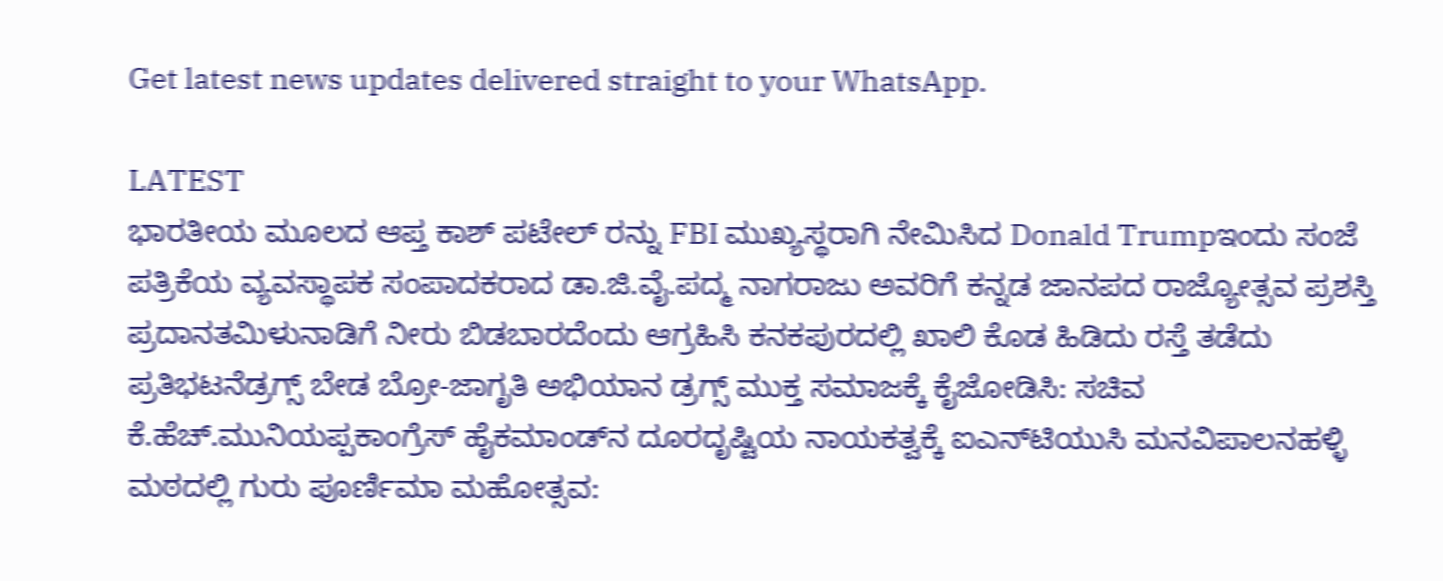Get latest news updates delivered straight to your WhatsApp.

LATEST
ಭಾರತೀಯ ಮೂಲದ ಆಪ್ತ ಕಾಶ್ ಪಟೇಲ್ ರನ್ನು FBI ಮುಖ್ಯಸ್ಥರಾಗಿ ನೇಮಿಸಿದ Donald Trumpಇಂದು ಸಂಜೆ ಪತ್ರಿಕೆಯ ವ್ಯವಸ್ಥಾಪಕ ಸಂಪಾದಕರಾದ ಡಾ.ಜಿ.ವೈ.ಪದ್ಮ ನಾಗರಾಜು ಅವರಿಗೆ ಕನ್ನಡ ಜಾನಪದ ರಾಜ್ಯೋತ್ಸವ ಪ್ರಶಸ್ತಿ ಪ್ರದಾನತಮಿಳುನಾಡಿಗೆ ನೀರು ಬಿಡಬಾರದೆಂದು ಆಗ್ರಹಿಸಿ ಕನಕಪುರದಲ್ಲಿ ಖಾಲಿ ಕೊಡ ಹಿಡಿದು ರಸ್ತೆ ತಡೆದು ಪ್ರತಿಭಟನೆಡ್ರಗ್ಸ್ ಬೇಡ ಬ್ರೋ-ಜಾಗೃತಿ ಅಭಿಯಾನ ಡ್ರಗ್ಸ್ ಮುಕ್ತ ಸಮಾಜಕ್ಕೆ ಕೈಜೋಡಿಸಿ: ಸಚಿವ ಕೆ.ಹೆಚ್.ಮುನಿಯಪ್ಪಕಾಂಗ್ರೆಸ್ ಹೈಕಮಾಂಡ್‌ನ ದೂರದೃಷ್ಟಿಯ ನಾಯಕತ್ವಕ್ಕೆ ಐಎನ್‌ಟಿಯುಸಿ ಮನವಿಪಾಲನಹಳ್ಳಿ ಮಠದಲ್ಲಿ ಗುರು ಪೂರ್ಣಿಮಾ ಮಹೋತ್ಸವ: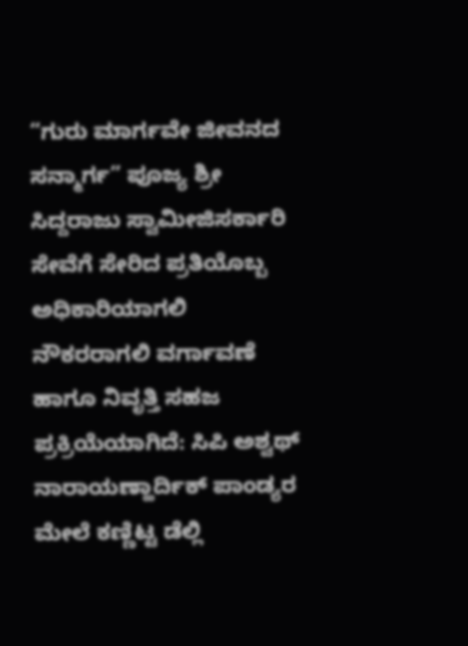“ಗುರು ಮಾರ್ಗವೇ ಜೀವನದ ಸನ್ಮಾರ್ಗ” ಪೂಜ್ಯ ಶ್ರೀ ಸಿದ್ದರಾಜು ಸ್ವಾಮೀಜಿಸರ್ಕಾರಿ ಸೇವೆಗೆ ಸೇರಿದ ಪ್ರತಿಯೊಬ್ಬ ಅಧಿಕಾರಿಯಾಗಲಿ ನೌಕರರಾಗಲಿ ವರ್ಗಾವಣೆ ಹಾಗೂ ನಿವೃತ್ತಿ ಸಹಜ ಪ್ರಕ್ರಿಯೆಯಾಗಿದೆ: ಸಿಪಿ ಅಶ್ವಥ್ ನಾರಾಯಣ್ಹಾರ್ದಿಕ್ ಪಾಂಡ್ಯರ ಮೇಲೆ ಕಣ್ಣಿಟ್ಟ ಡೆಲ್ಲಿ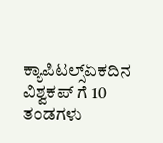ಕ್ಯಾಪಿಟಲ್ಸ್ಏಕದಿನ ವಿಶ್ವಕಪ್ ಗೆ 10 ತಂಡಗಳು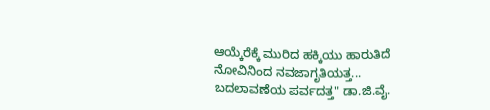ಆಯ್ಕೆರೆಕ್ಕೆ ಮುರಿದ ಹಕ್ಕಿಯು ಹಾರುತಿದೆ ನೋವಿನಿಂದ ನವಜಾಗೃತಿಯತ್ತ... ಬದಲಾವಣೆಯ ಪರ್ವದತ್ತ" ಡಾ.ಜಿ.ವೈ.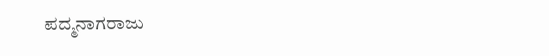ಪದ್ಮನಾಗರಾಜು